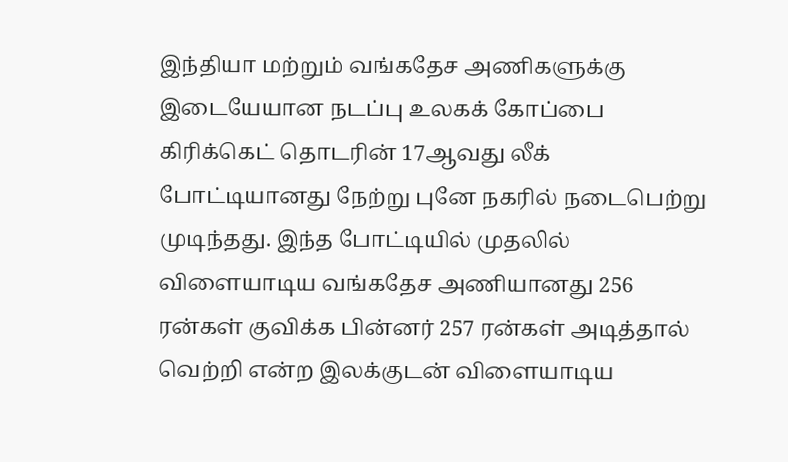இந்தியா மற்றும் வங்கதேச அணிகளுக்கு இடையேயான நடப்பு உலகக் கோப்பை கிரிக்கெட் தொடரின் 17ஆவது லீக் போட்டியானது நேற்று புனே நகரில் நடைபெற்று முடிந்தது. இந்த போட்டியில் முதலில் விளையாடிய வங்கதேச அணியானது 256 ரன்கள் குவிக்க பின்னர் 257 ரன்கள் அடித்தால் வெற்றி என்ற இலக்குடன் விளையாடிய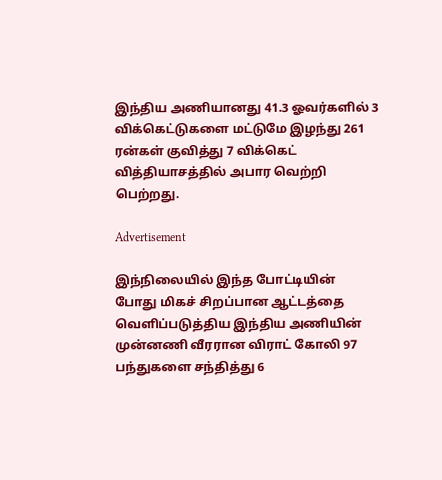இந்திய அணியானது 41.3 ஓவர்களில் 3 விக்கெட்டுகளை மட்டுமே இழந்து 261 ரன்கள் குவித்து 7 விக்கெட் வித்தியாசத்தில் அபார வெற்றி பெற்றது.

Advertisement

இந்நிலையில் இந்த போட்டியின் போது மிகச் சிறப்பான ஆட்டத்தை வெளிப்படுத்திய இந்திய அணியின் முன்னணி வீரரான விராட் கோலி 97 பந்துகளை சந்தித்து 6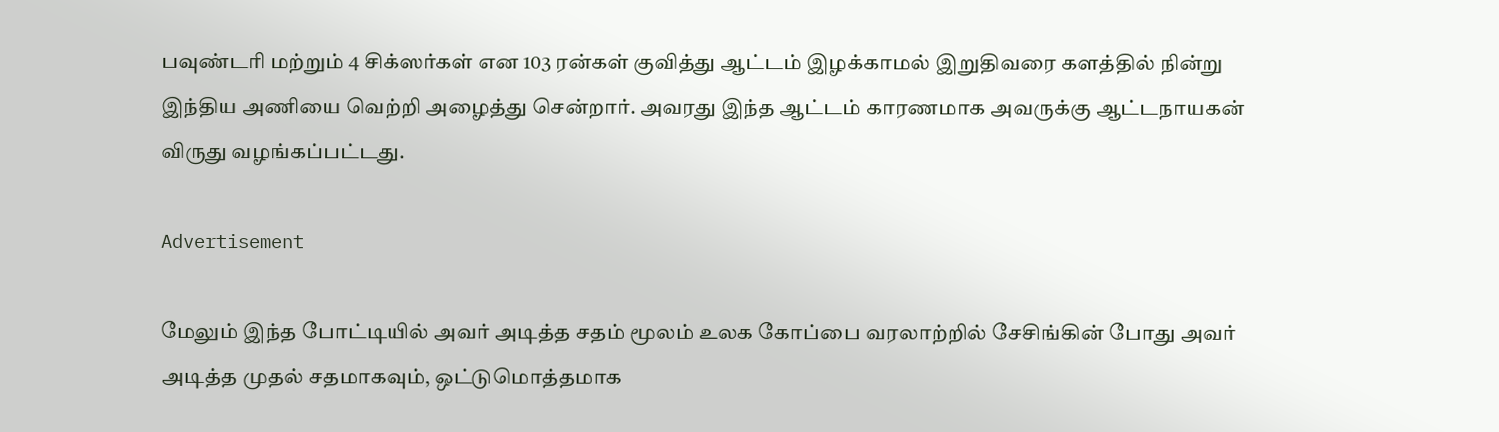பவுண்டரி மற்றும் 4 சிக்ஸர்கள் என 103 ரன்கள் குவித்து ஆட்டம் இழக்காமல் இறுதிவரை களத்தில் நின்று இந்திய அணியை வெற்றி அழைத்து சென்றார். அவரது இந்த ஆட்டம் காரணமாக அவருக்கு ஆட்டநாயகன் விருது வழங்கப்பட்டது.

Advertisement

மேலும் இந்த போட்டியில் அவர் அடித்த சதம் மூலம் உலக கோப்பை வரலாற்றில் சேசிங்கின் போது அவர் அடித்த முதல் சதமாகவும், ஒட்டுமொத்தமாக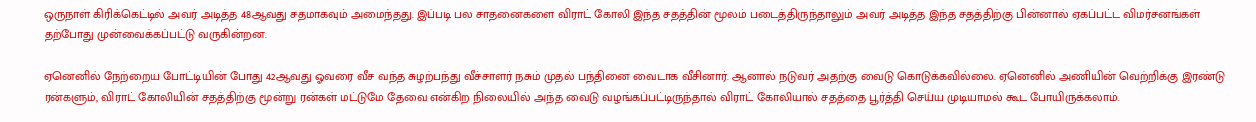ஒருநாள் கிரிக்கெட்டில் அவர் அடித்த 48ஆவது சதமாகவும் அமைந்தது. இப்படி பல சாதனைகளை விராட் கோலி இந்த சதத்தின் மூலம் படைத்திருந்தாலும் அவர் அடித்த இந்த சதத்திற்கு பின்னால் ஏகப்பட்ட விமர்சனங்கள் தற்போது முன்வைக்கப்பட்டு வருகின்றன.

ஏனெனில் நேற்றைய போட்டியின் போது 42ஆவது ஓவரை வீச வந்த சுழற்பந்து வீச்சாளர் நசும் முதல் பந்தினை வைடாக வீசினார். ஆனால் நடுவர் அதற்கு வைடு கொடுக்கவில்லை. ஏனெனில் அணியின் வெற்றிக்கு இரண்டு ரன்களும், விராட் கோலியின் சதத்திற்கு மூன்று ரன்கள் மட்டுமே தேவை என்கிற நிலையில் அந்த வைடு வழங்கப்பட்டிருந்தால் விராட் கோலியால் சதத்தை பூர்த்தி செய்ய முடியாமல் கூட போயிருக்கலாம்.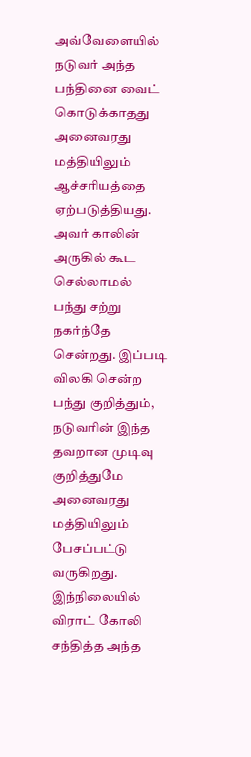அவ்வேளையில் நடுவர் அந்த பந்தினை வைட் கொடுக்காதது அனைவரது மத்தியிலும் ஆச்சரியத்தை ஏற்படுத்தியது. அவர் காலின் அருகில் கூட செல்லாமல் பந்து சற்று நகர்ந்தே சென்றது. இப்படி விலகி சென்ற பந்து குறித்தும், நடுவரின் இந்த தவறான முடிவு குறித்துமே அனைவரது மத்தியிலும் பேசப்பட்டு வருகிறது. இந்நிலையில் விராட் கோலி சந்தித்த அந்த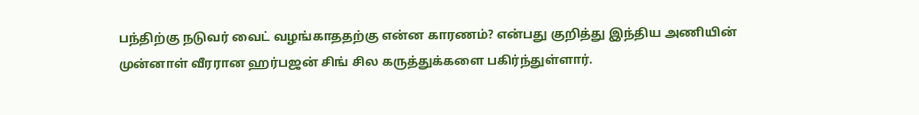பந்திற்கு நடுவர் வைட் வழங்காததற்கு என்ன காரணம்? என்பது குறித்து இந்திய அணியின் முன்னாள் வீரரான ஹர்பஜன் சிங் சில கருத்துக்களை பகிர்ந்துள்ளார்.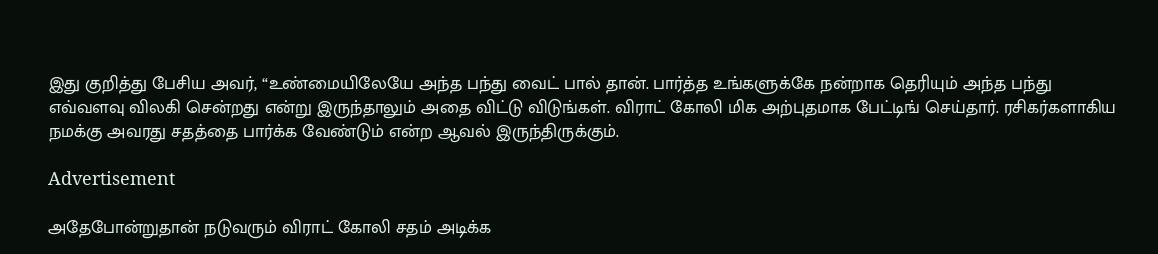இது குறித்து பேசிய அவர், “உண்மையிலேயே அந்த பந்து வைட் பால் தான். பார்த்த உங்களுக்கே நன்றாக தெரியும் அந்த பந்து எவ்வளவு விலகி சென்றது என்று இருந்தாலும் அதை விட்டு விடுங்கள். விராட் கோலி மிக அற்புதமாக பேட்டிங் செய்தார். ரசிகர்களாகிய நமக்கு அவரது சதத்தை பார்க்க வேண்டும் என்ற ஆவல் இருந்திருக்கும்.

Advertisement

அதேபோன்றுதான் நடுவரும் விராட் கோலி சதம் அடிக்க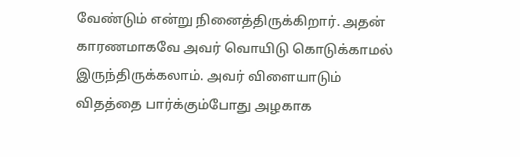வேண்டும் என்று நினைத்திருக்கிறார். அதன் காரணமாகவே அவர் வொயிடு கொடுக்காமல் இருந்திருக்கலாம். அவர் விளையாடும் விதத்தை பார்க்கும்போது அழகாக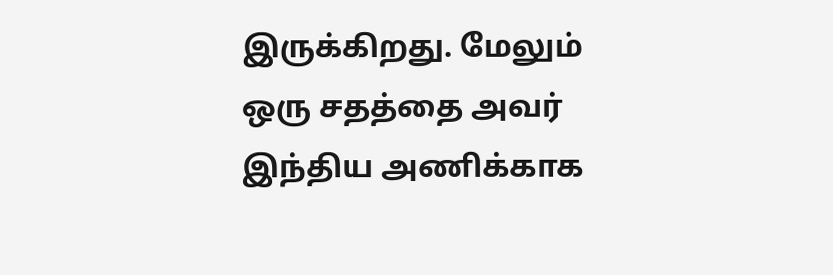இருக்கிறது. மேலும் ஒரு சதத்தை அவர் இந்திய அணிக்காக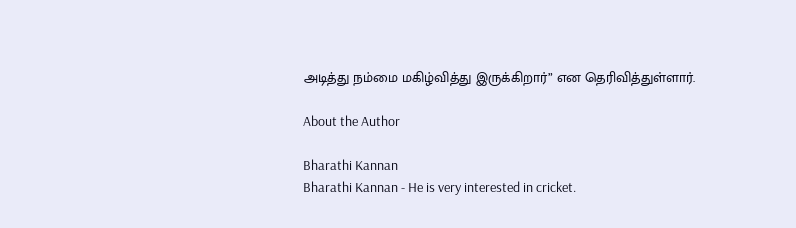அடித்து நம்மை மகிழ்வித்து இருக்கிறார்” என தெரிவித்துள்ளார்.

About the Author

Bharathi Kannan
Bharathi Kannan - He is very interested in cricket.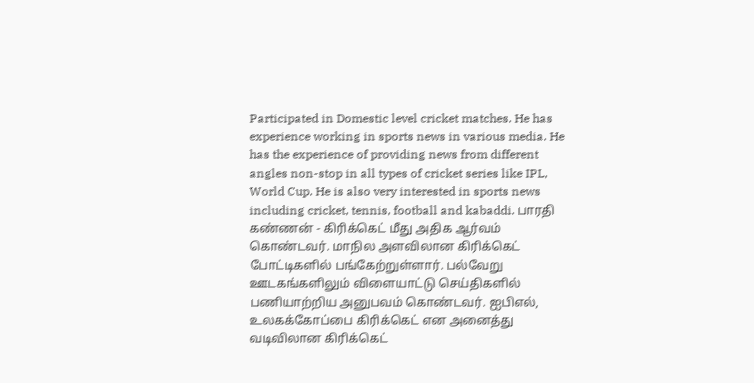Participated in Domestic level cricket matches. He has experience working in sports news in various media. He has the experience of providing news from different angles non-stop in all types of cricket series like IPL, World Cup. He is also very interested in sports news including cricket, tennis, football and kabaddi. பாரதி கண்ணன் - கிரிக்கெட் மீது அதிக ஆர்வம் கொண்டவர். மாநில அளவிலான கிரிக்கெட் போட்டிகளில் பங்கேற்றுள்ளார். பல்வேறு ஊடகங்களிலும் விளையாட்டு செய்திகளில் பணியாற்றிய அனுபவம் கொண்டவர். ஐபிஎல், உலகக்கோப்பை கிரிக்கெட் என அனைத்து வடிவிலான கிரிக்கெட்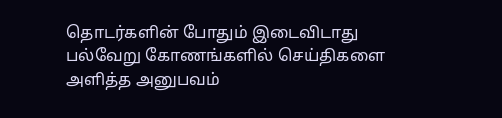தொடர்களின் போதும் இடைவிடாது பல்வேறு கோணங்களில் செய்திகளை அளித்த அனுபவம்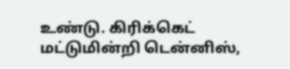உண்டு. கிரிக்கெட் மட்டுமின்றி டென்னிஸ்,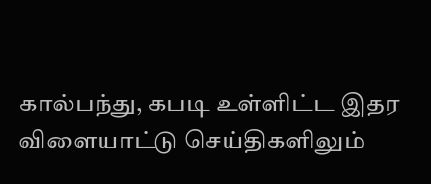கால்பந்து, கபடி உள்ளிட்ட இதர விளையாட்டு செய்திகளிலும்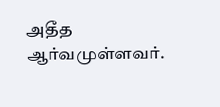அதீத ஆர்வமுள்ளவர்.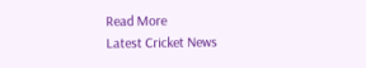Read More
Latest Cricket News